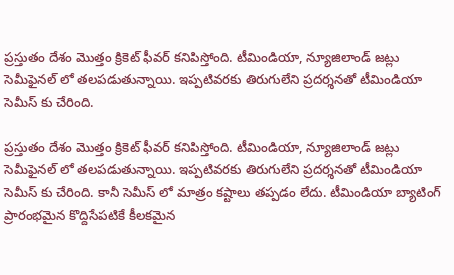ప్రస్తుతం దేశం మొత్తం క్రికెట్ ఫీవర్ కనిపిస్తోంది. టీమిండియా, న్యూజిలాండ్ జట్లు సెమీఫైనల్ లో తలపడుతున్నాయి. ఇప్పటివరకు తిరుగులేని ప్రదర్శనతో టీమిండియా సెమీస్ కు చేరింది.

ప్రస్తుతం దేశం మొత్తం క్రికెట్ ఫీవర్ కనిపిస్తోంది. టీమిండియా, న్యూజిలాండ్ జట్లు సెమీఫైనల్ లో తలపడుతున్నాయి. ఇప్పటివరకు తిరుగులేని ప్రదర్శనతో టీమిండియా సెమీస్ కు చేరింది. కానీ సెమీస్ లో మాత్రం కష్టాలు తప్పడం లేదు. టీమిండియా బ్యాటింగ్ ప్రారంభమైన కొద్దిసేపటికే కీలకమైన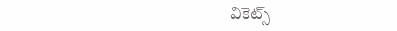వికెట్స్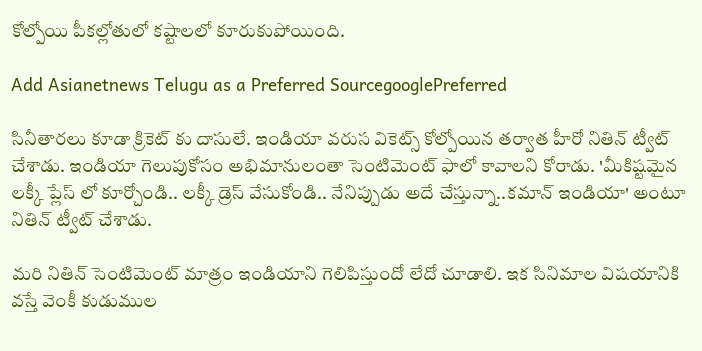కోల్పోయి పీకల్లోతులో కష్టాలలో కూరుకుపోయింది.

Add Asianetnews Telugu as a Preferred SourcegooglePreferred

సినీతారలు కూడా క్రికెట్ కు దాసులే. ఇండియా వరుస వికెట్స్ కోల్పోయిన తర్వాత హీరో నితిన్ ట్వీట్ చేశాడు. ఇండియా గెలుపుకోసం అభిమానులంతా సెంటిమెంట్ ఫాలో కావాలని కోరాడు. 'మీకిష్టమైన లక్కీ ప్లేస్ లో కూర్చోండి.. లక్కీ డ్రెస్ వేసుకోండి.. నేనిప్పుడు అదే చేస్తున్నా..కమాన్ ఇండియా' అంటూ నితిన్ ట్వీట్ చేశాడు.

మరి నితిన్ సెంటిమెంట్ మాత్రం ఇండియాని గెలిపిస్తుందో లేదో చూడాలి. ఇక సినిమాల విషయానికి వస్తే వెంకీ కుడుముల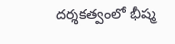దర్శకత్వంలో భీష్మ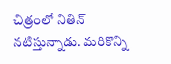చిత్రంలో నితిన్ నటిస్తున్నాడు. మరికొన్ని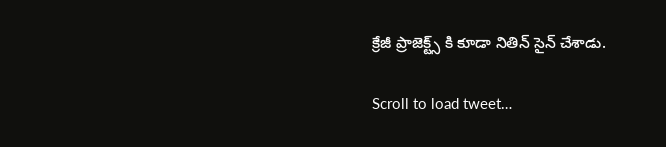క్రేజీ ప్రాజెక్ట్స్ కి కూడా నితిన్ సైన్ చేశాడు.

Scroll to load tweet…